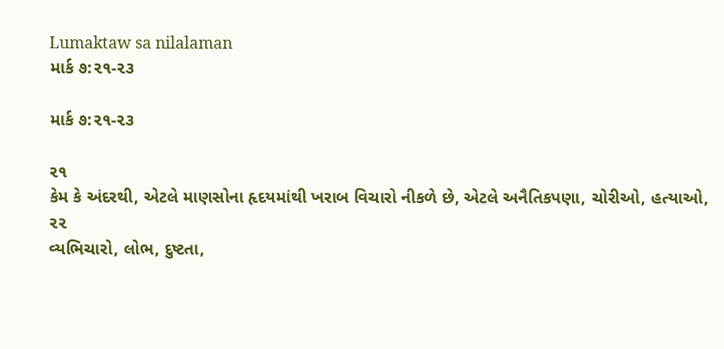Lumaktaw sa nilalaman
માર્ક ૭:૨૧-૨૩

માર્ક ૭:૨૧-૨૩

૨૧
કેમ કે અંદરથી, એટલે માણસોના હૃદયમાંથી ખરાબ વિચારો નીકળે છે, એટલે અનૈતિકપણા, ચોરીઓ, હત્યાઓ,
૨૨
વ્યભિચારો, લોભ, દુષ્ટતા,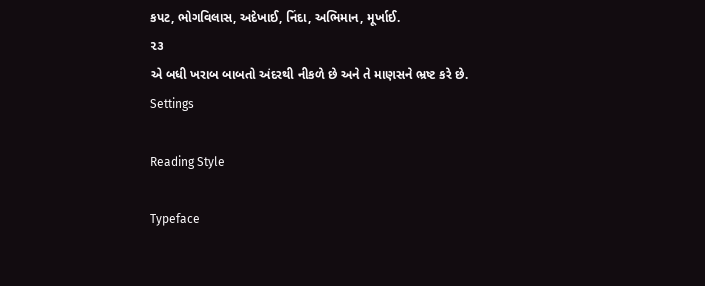કપટ, ભોગવિલાસ, અદેખાઈ, નિંદા, અભિમાન, મૂર્ખાઈ.
૨૩
એ બધી ખરાબ બાબતો અંદરથી નીકળે છે અને તે માણસને ભ્રષ્ટ કરે છે.
Settings

Reading Style

Typeface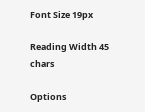Font Size 19px

Reading Width 45 chars

Options